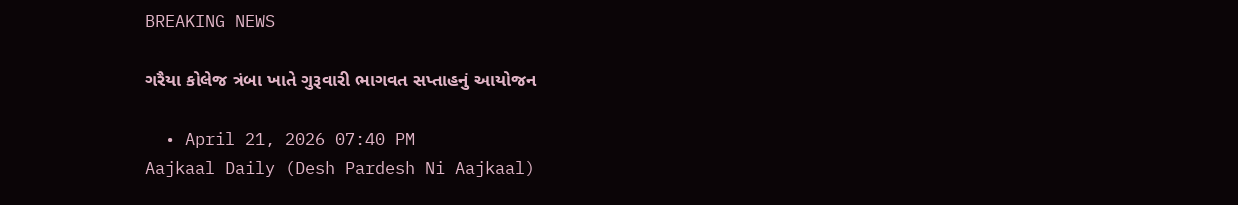BREAKING NEWS

ગરૈયા કોલેજ ત્રંબા ખાતે ગુરૂવારી ભાગવત સપ્તાહનું આયોજન

  • April 21, 2026 07:40 PM
Aajkaal Daily (Desh Pardesh Ni Aajkaal)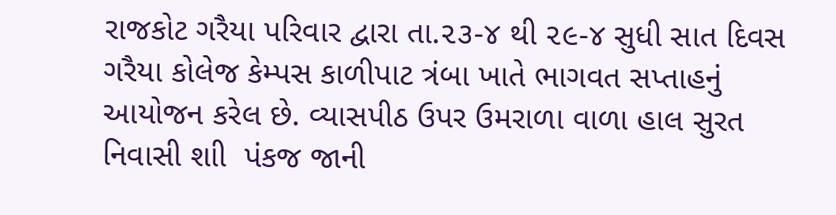રાજકોટ ગરૈયા પરિવાર દ્વારા તા.૨૩-૪ થી ૨૯-૪ સુધી સાત દિવસ ગરૈયા કોલેજ કેમ્પસ કાળીપાટ ત્રંબા ખાતે ભાગવત સપ્તાહનું આયોજન કરેલ છે. વ્યાસપીઠ ઉપર ઉમરાળા વાળા હાલ સુરત નિવાસી શાી  પંકજ જાની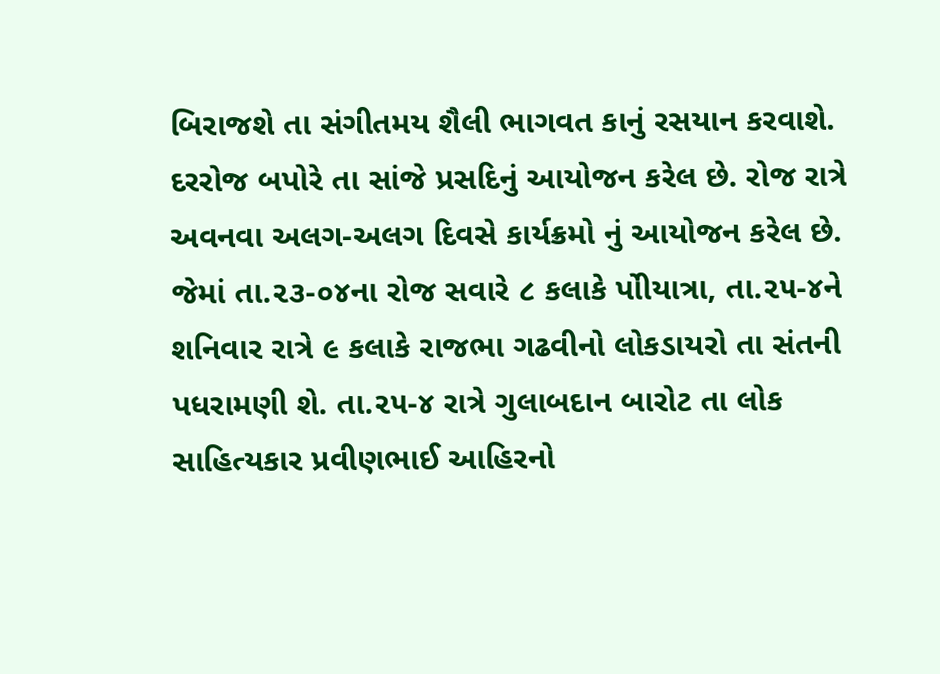બિરાજશે તા સંગીતમય શૈલી ભાગવત કાનું રસયાન કરવાશે. દરરોજ બપોરે તા સાંજે પ્રસદિનું આયોજન કરેલ છે. રોજ રાત્રે અવનવા અલગ-અલગ દિવસે કાર્યક્રમો નું આયોજન કરેલ છે. જેમાં તા.૨૩-૦૪ના રોજ સવારે ૮ કલાકે પોીયાત્રા, તા.૨૫-૪ને શનિવાર રાત્રે ૯ કલાકે રાજભા ગઢવીનો લોકડાયરો તા સંતની પધરામણી શે. તા.૨૫-૪ રાત્રે ગુલાબદાન બારોટ તા લોક સાહિત્યકાર પ્રવીણભાઈ આહિરનો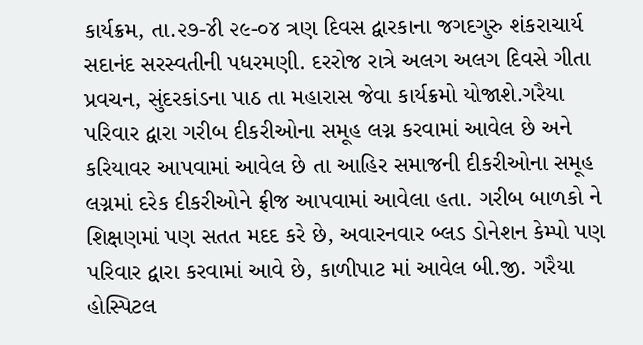કાર્યક્રમ, તા.૨૭-૪ી ૨૯-૦૪ ત્રણ દિવસ દ્વારકાના જગદગુરુ શંકરાચાર્ય સદાનંદ સરસ્વતીની પધરમણી. દરરોજ રાત્રે અલગ અલગ દિવસે ગીતા પ્રવચન, સુંદરકાંડના પાઠ તા મહારાસ જેવા કાર્યક્રમો યોજાશે.ગરૈયા પરિવાર દ્વારા ગરીબ દીકરીઓના સમૂહ લગ્ન કરવામાં આવેલ છે અને કરિયાવર આપવામાં આવેલ છે તા આહિર સમાજની દીકરીઓના સમૂહ લગ્નમાં દરેક દીકરીઓને ફ્રીજ આપવામાં આવેલા હતા. ગરીબ બાળકો ને શિક્ષણમાં પણ સતત મદદ કરે છે, અવારનવાર બ્લડ ડોનેશન કેમ્પો પણ પરિવાર દ્વારા કરવામાં આવે છે, કાળીપાટ માં આવેલ બી.જી. ગરૈયા હોસ્પિટલ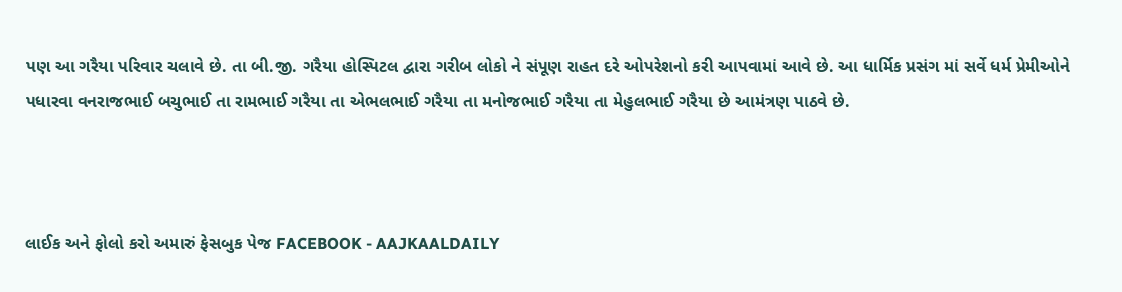પણ આ ગરૈયા પરિવાર ચલાવે છે. તા બી.જી. ગરૈયા હોસ્પિટલ દ્વારા ગરીબ લોકો ને સંપૂણ રાહત દરે ઓપરેશનો કરી આપવામાં આવે છે. આ ધાર્મિક પ્રસંગ માં સર્વે ધર્મ પ્રેમીઓને પધારવા વનરાજભાઈ બચુભાઈ તા રામભાઈ ગરૈયા તા એભલભાઈ ગરૈયા તા મનોજભાઈ ગરૈયા તા મેહુલભાઈ ગરૈયા છે આમંત્રણ પાઠવે છે.



લાઈક અને ફોલો કરો અમારું ફેસબુક પેજ FACEBOOK - AAJKAALDAILY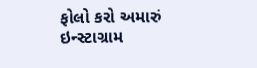ફોલો કરો અમારું ઇન્સ્ટાગ્રામ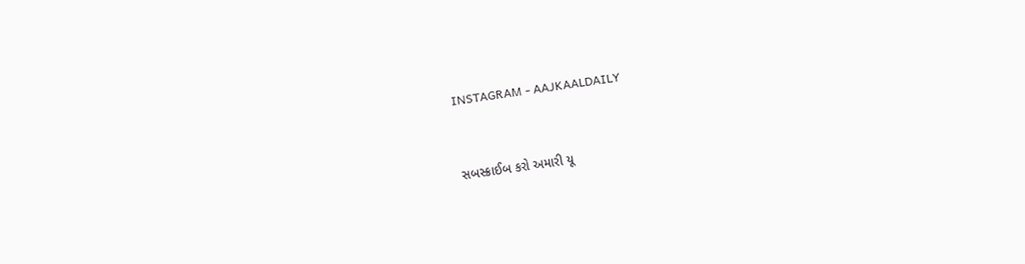INSTAGRAM - AAJKAALDAILY


સબસ્ક્રાઈબ કરો અમારી યૂ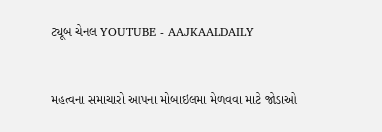ટ્યૂબ ચેનલ YOUTUBE - AAJKAALDAILY


મહત્વના સમાચારો આપના મોબાઇલમા મેળવવા માટે જોડાઓ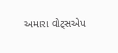અમારા વોટ્સએપ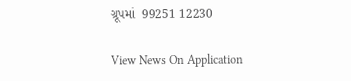ગ્રૂપમાં  99251 12230

View News On Application